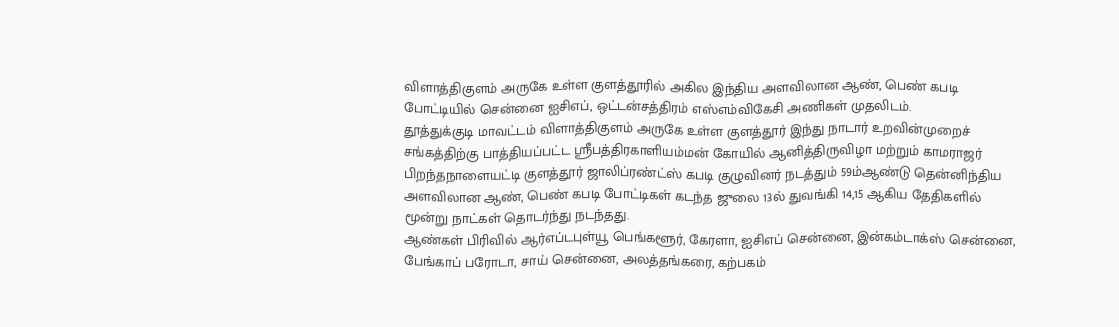விளாத்திகுளம் அருகே உள்ள குளத்தூரில் அகில இந்திய அளவிலான ஆண், பெண் கபடி போட்டியில் சென்னை ஐசிஎப், ஒட்டன்சத்திரம் எஸ்எம்விகேசி அணிகள் முதலிடம்.
தூத்துக்குடி மாவட்டம் விளாத்திகுளம் அருகே உள்ள குளத்தூர் இந்து நாடார் உறவின்முறைச் சங்கத்திற்கு பாத்தியப்பட்ட ஸ்ரீபத்திரகாளியம்மன் கோயில் ஆனித்திருவிழா மற்றும் காமராஜர் பிறந்தநாளையட்டி குளத்தூர் ஜாலிப்ரண்ட்ஸ் கபடி குழுவினர் நடத்தும் 59ம்ஆண்டு தென்னிந்திய அளவிலான ஆண், பெண் கபடி போட்டிகள் கடந்த ஜுலை 13ல் துவங்கி 14,15 ஆகிய தேதிகளில் மூன்று நாட்கள் தொடர்ந்து நடந்தது.
ஆண்கள் பிரிவில் ஆர்எப்டபுள்யூ பெங்களூர், கேரளா, ஐசிஎப் சென்னை, இன்கம்டாக்ஸ் சென்னை, பேங்காப் பரோடா, சாய் சென்னை, அலத்தங்கரை, கற்பகம்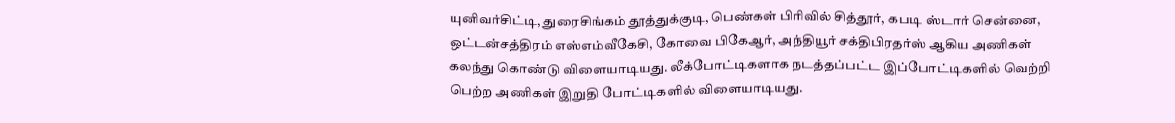யுனிவர்சிட்டி, துரைசிங்கம் தூத்துக்குடி, பெண்கள் பிரிவில் சித்தூர், கபடி ஸ்டார் சென்னை, ஒட்டன்சத்திரம் எஸ்எம்வீகேசி, கோவை பிகேஆர், அந்தியூர் சக்திபிரதர்ஸ் ஆகிய அணிகள் கலந்து கொண்டு விளையாடியது. லீக்போட்டிகளாக நடத்தப்பட்ட இப்போட்டிகளில் வெற்றி பெற்ற அணிகள் இறுதி போட்டிகளில் விளையாடியது.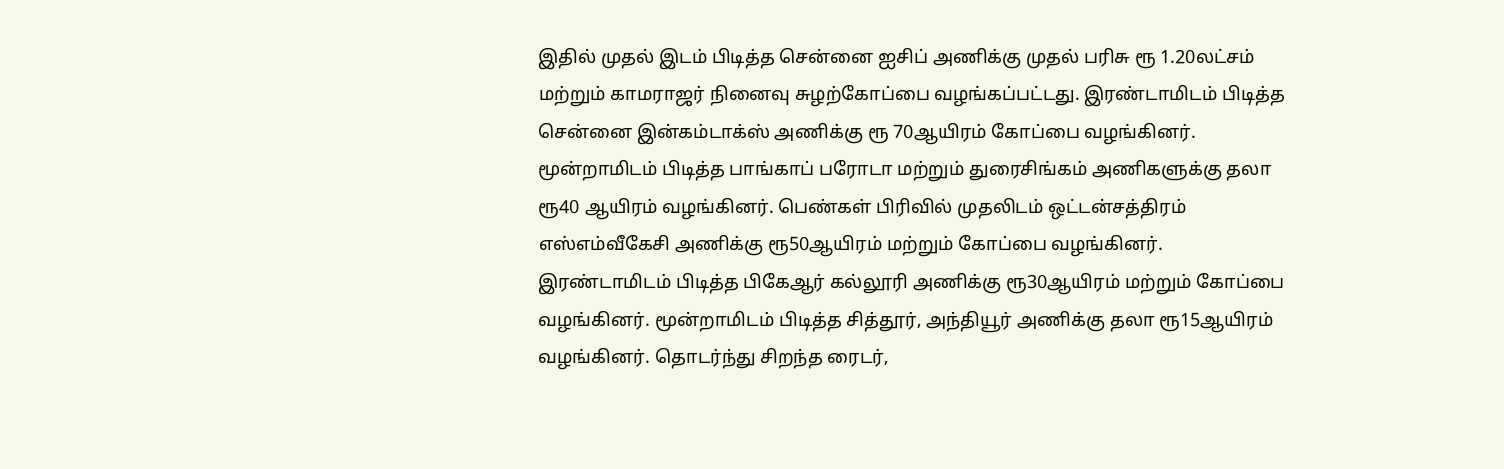இதில் முதல் இடம் பிடித்த சென்னை ஐசிப் அணிக்கு முதல் பரிசு ரூ 1.20லட்சம் மற்றும் காமராஜர் நினைவு சுழற்கோப்பை வழங்கப்பட்டது. இரண்டாமிடம் பிடித்த சென்னை இன்கம்டாக்ஸ் அணிக்கு ரூ 70ஆயிரம் கோப்பை வழங்கினர். மூன்றாமிடம் பிடித்த பாங்காப் பரோடா மற்றும் துரைசிங்கம் அணிகளுக்கு தலா ரூ40 ஆயிரம் வழங்கினர். பெண்கள் பிரிவில் முதலிடம் ஒட்டன்சத்திரம் எஸ்எம்வீகேசி அணிக்கு ரூ50ஆயிரம் மற்றும் கோப்பை வழங்கினர். இரண்டாமிடம் பிடித்த பிகேஆர் கல்லூரி அணிக்கு ரூ30ஆயிரம் மற்றும் கோப்பை வழங்கினர். மூன்றாமிடம் பிடித்த சித்தூர், அந்தியூர் அணிக்கு தலா ரூ15ஆயிரம் வழங்கினர். தொடர்ந்து சிறந்த ரைடர்,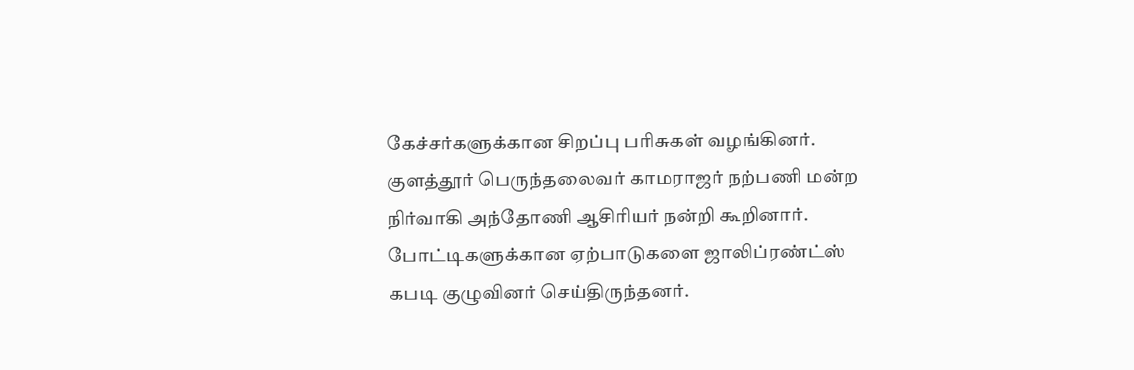கேச்சர்களுக்கான சிறப்பு பரிசுகள் வழங்கினர்.
குளத்தூர் பெருந்தலைவர் காமராஜர் நற்பணி மன்ற நிர்வாகி அந்தோணி ஆசிரியர் நன்றி கூறினார். போட்டிகளுக்கான ஏற்பாடுகளை ஜாலிப்ரண்ட்ஸ் கபடி குழுவினர் செய்திருந்தனர்.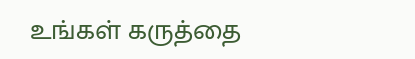உங்கள் கருத்தை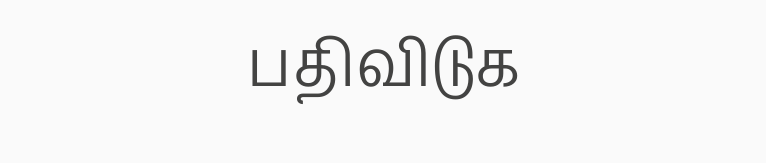பதிவிடுக